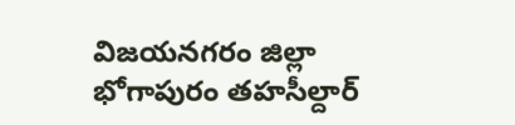విజయనగరం జిల్లా భోగాపురం తహసీల్దార్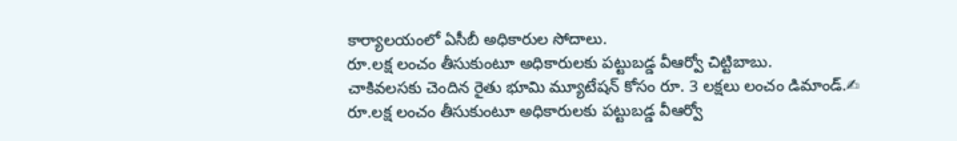కార్యాలయంలో ఏసీబీ అధికారుల సోదాలు.
రూ.లక్ష లంచం తీసుకుంటూ అధికారులకు పట్టుబడ్డ వీఆర్వో చిట్టిబాబు.
చాకివలసకు చెందిన రైతు భూమి మ్యూటేషన్ కోసం రూ. 3 లక్షలు లంచం డిమాండ్.✍
రూ.లక్ష లంచం తీసుకుంటూ అధికారులకు పట్టుబడ్డ వీఆర్వో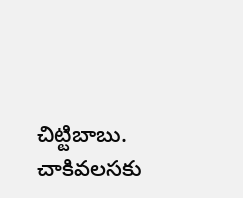చిట్టిబాబు.
చాకివలసకు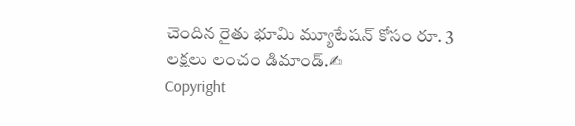చెందిన రైతు భూమి మ్యూటేషన్ కోసం రూ. 3 లక్షలు లంచం డిమాండ్.✍
Copyright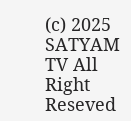(c) 2025 SATYAM TV All Right Reseved